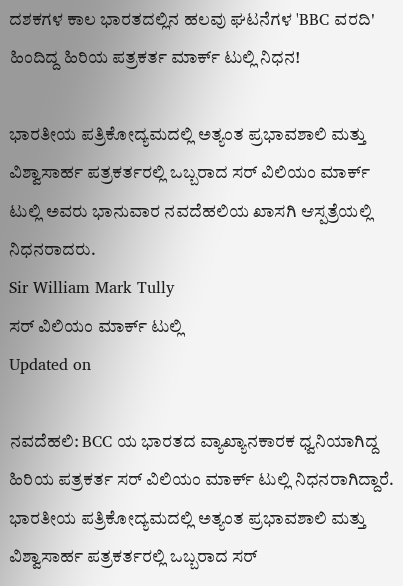ದಶಕಗಳ ಕಾಲ ಭಾರತದಲ್ಲಿನ ಹಲವು ಘಟನೆಗಳ 'BBC ವರದಿ' ಹಿಂದಿದ್ದ ಹಿರಿಯ ಪತ್ರಕರ್ತ ಮಾರ್ಕ್ ಟುಲ್ಲಿ ನಿಧನ!

ಭಾರತೀಯ ಪತ್ರಿಕೋದ್ಯಮದಲ್ಲಿ ಅತ್ಯಂತ ಪ್ರಭಾವಶಾಲಿ ಮತ್ತು ವಿಶ್ವಾಸಾರ್ಹ ಪತ್ರಕರ್ತರಲ್ಲಿ ಒಬ್ಬರಾದ ಸರ್ ವಿಲಿಯಂ ಮಾರ್ಕ್ ಟುಲ್ಲಿ ಅವರು ಭಾನುವಾರ ನವದೆಹಲಿಯ ಖಾಸಗಿ ಆಸ್ಪತ್ರೆಯಲ್ಲಿ ನಿಧನರಾದರು.
Sir William Mark Tully
ಸರ್ ವಿಲಿಯಂ ಮಾರ್ಕ್ ಟುಲ್ಲಿ
Updated on

ನವದೆಹಲಿ: BCC ಯ ಭಾರತದ ವ್ಯಾಖ್ಯಾನಕಾರಕ ಧ್ವನಿಯಾಗಿದ್ದ ಹಿರಿಯ ಪತ್ರಕರ್ತ ಸರ್ ವಿಲಿಯಂ ಮಾರ್ಕ್ ಟುಲ್ಲಿ ನಿಧನರಾಗಿದ್ದಾರೆ. ಭಾರತೀಯ ಪತ್ರಿಕೋದ್ಯಮದಲ್ಲಿ ಅತ್ಯಂತ ಪ್ರಭಾವಶಾಲಿ ಮತ್ತು ವಿಶ್ವಾಸಾರ್ಹ ಪತ್ರಕರ್ತರಲ್ಲಿ ಒಬ್ಬರಾದ ಸರ್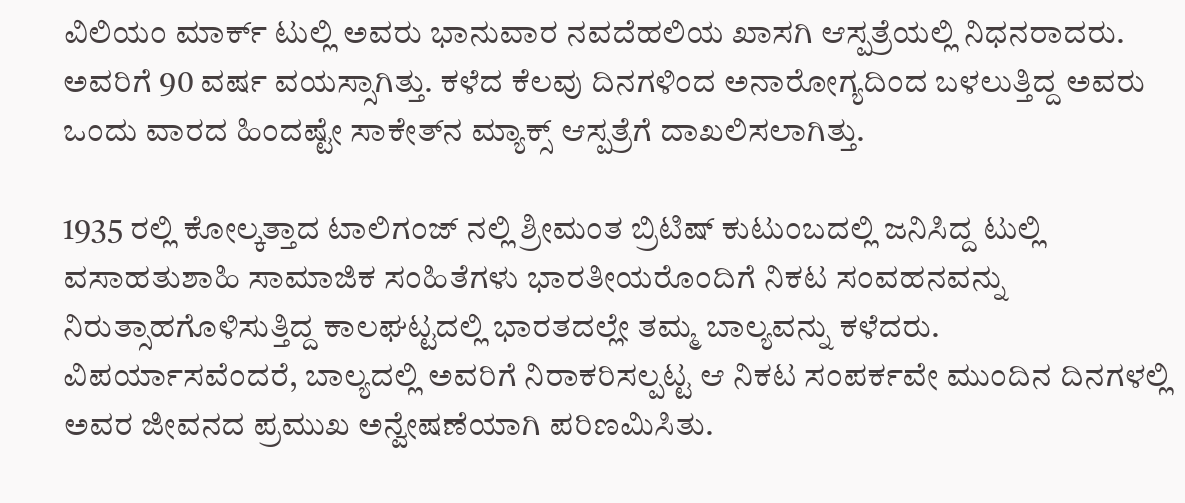ವಿಲಿಯಂ ಮಾರ್ಕ್ ಟುಲ್ಲಿ ಅವರು ಭಾನುವಾರ ನವದೆಹಲಿಯ ಖಾಸಗಿ ಆಸ್ಪತ್ರೆಯಲ್ಲಿ ನಿಧನರಾದರು. ಅವರಿಗೆ 90 ವರ್ಷ ವಯಸ್ಸಾಗಿತ್ತು. ಕಳೆದ ಕೆಲವು ದಿನಗಳಿಂದ ಅನಾರೋಗ್ಯದಿಂದ ಬಳಲುತ್ತಿದ್ದ ಅವರು ಒಂದು ವಾರದ ಹಿಂದಷ್ಟೇ ಸಾಕೇತ್‌ನ ಮ್ಯಾಕ್ಸ್ ಆಸ್ಪತ್ರೆಗೆ ದಾಖಲಿಸಲಾಗಿತ್ತು.

1935 ರಲ್ಲಿ ಕೋಲ್ಕತ್ತಾದ ಟಾಲಿಗಂಜ್ ನಲ್ಲಿ ಶ್ರೀಮಂತ ಬ್ರಿಟಿಷ್ ಕುಟುಂಬದಲ್ಲಿ ಜನಿಸಿದ್ದ ಟುಲ್ಲಿ ವಸಾಹತುಶಾಹಿ ಸಾಮಾಜಿಕ ಸಂಹಿತೆಗಳು ಭಾರತೀಯರೊಂದಿಗೆ ನಿಕಟ ಸಂವಹನವನ್ನು ನಿರುತ್ಸಾಹಗೊಳಿಸುತ್ತಿದ್ದ ಕಾಲಘಟ್ಟದಲ್ಲಿ ಭಾರತದಲ್ಲೇ ತಮ್ಮ ಬಾಲ್ಯವನ್ನು ಕಳೆದರು. ವಿಪರ್ಯಾಸವೆಂದರೆ, ಬಾಲ್ಯದಲ್ಲಿ ಅವರಿಗೆ ನಿರಾಕರಿಸಲ್ಪಟ್ಟ ಆ ನಿಕಟ ಸಂಪರ್ಕವೇ ಮುಂದಿನ ದಿನಗಳಲ್ಲಿ ಅವರ ಜೀವನದ ಪ್ರಮುಖ ಅನ್ವೇಷಣೆಯಾಗಿ ಪರಿಣಮಿಸಿತು.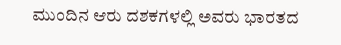ಮುಂದಿನ ಆರು ದಶಕಗಳಲ್ಲಿ ಅವರು ಭಾರತದ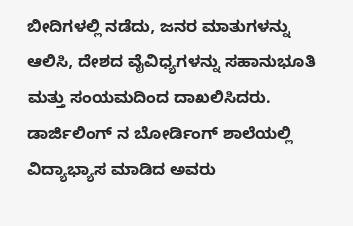ಬೀದಿಗಳಲ್ಲಿ ನಡೆದು, ಜನರ ಮಾತುಗಳನ್ನು ಆಲಿಸಿ, ದೇಶದ ವೈವಿಧ್ಯಗಳನ್ನು ಸಹಾನುಭೂತಿ ಮತ್ತು ಸಂಯಮದಿಂದ ದಾಖಲಿಸಿದರು. ಡಾರ್ಜಿಲಿಂಗ್ ನ ಬೋರ್ಡಿಂಗ್ ಶಾಲೆಯಲ್ಲಿ ವಿದ್ಯಾಭ್ಯಾಸ ಮಾಡಿದ ಅವರು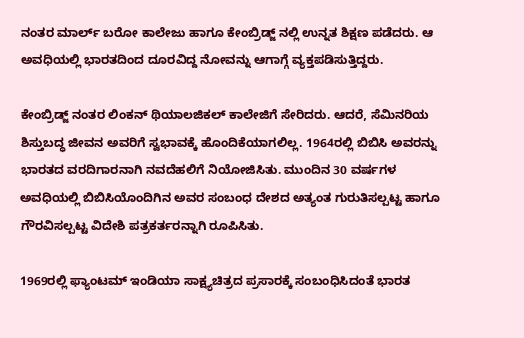ನಂತರ ಮಾರ್ಲ್ ಬರೋ ಕಾಲೇಜು ಹಾಗೂ ಕೇಂಬ್ರಿಡ್ಜ್ ನಲ್ಲಿ ಉನ್ನತ ಶಿಕ್ಷಣ ಪಡೆದರು. ಆ ಅವಧಿಯಲ್ಲಿ ಭಾರತದಿಂದ ದೂರವಿದ್ದ ನೋವನ್ನು ಆಗಾಗ್ಗೆ ವ್ಯಕ್ತಪಡಿಸುತ್ತಿದ್ದರು.

ಕೇಂಬ್ರಿಡ್ಜ್ ನಂತರ ಲಿಂಕನ್ ಥಿಯಾಲಜಿಕಲ್ ಕಾಲೇಜಿಗೆ ಸೇರಿದರು. ಆದರೆ, ಸೆಮಿನರಿಯ ಶಿಸ್ತುಬದ್ಧ ಜೀವನ ಅವರಿಗೆ ಸ್ವಭಾವಕ್ಕೆ ಹೊಂದಿಕೆಯಾಗಲಿಲ್ಲ. 1964ರಲ್ಲಿ ಬಿಬಿಸಿ ಅವರನ್ನು ಭಾರತದ ವರದಿಗಾರನಾಗಿ ನವದೆಹಲಿಗೆ ನಿಯೋಜಿಸಿತು. ಮುಂದಿನ 30 ವರ್ಷಗಳ ಅವಧಿಯಲ್ಲಿ ಬಿಬಿಸಿಯೊಂದಿಗಿನ ಅವರ ಸಂಬಂಧ ದೇಶದ ಅತ್ಯಂತ ಗುರುತಿಸಲ್ಪಟ್ಟ ಹಾಗೂ ಗೌರವಿಸಲ್ಪಟ್ಟ ವಿದೇಶಿ ಪತ್ರಕರ್ತರನ್ನಾಗಿ ರೂಪಿಸಿತು.

1969ರಲ್ಲಿ ಫ್ಯಾಂಟಮ್ ಇಂಡಿಯಾ ಸಾಕ್ಷ್ಯಚಿತ್ರದ ಪ್ರಸಾರಕ್ಕೆ ಸಂಬಂಧಿಸಿದಂತೆ ಭಾರತ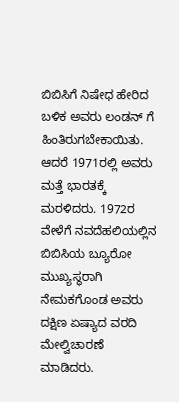ಬಿಬಿಸಿಗೆ ನಿಷೇಧ ಹೇರಿದ ಬಳಿಕ ಅವರು ಲಂಡನ್ ಗೆ ಹಿಂತಿರುಗಬೇಕಾಯಿತು. ಆದರೆ 1971ರಲ್ಲಿ ಅವರು ಮತ್ತೆ ಭಾರತಕ್ಕೆ ಮರಳಿದರು. 1972ರ ವೇಳೆಗೆ ನವದೆಹಲಿಯಲ್ಲಿನ ಬಿಬಿಸಿಯ ಬ್ಯೂರೋ ಮುಖ್ಯಸ್ಥರಾಗಿ ನೇಮಕಗೊಂಡ ಅವರು ದಕ್ಷಿಣ ಏಷ್ಯಾದ ವರದಿ ಮೇಲ್ವಿಚಾರಣೆ ಮಾಡಿದರು.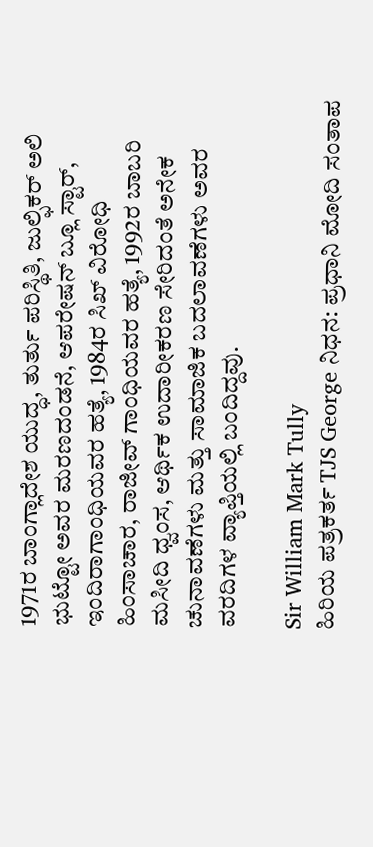1971ರ ಬಾಂಗ್ಲಾದೇಶ ಯುದ್ಧ, ತುರ್ತು ಪರಿಸ್ಥಿತಿ, ಜುಲ್ಫಿಕರ್ ಅಲಿ ಭುಟ್ಟೋ ಅವರ ಮರಣದಂಡನೆ, ಆಪರೇಷನ್ ಬ್ಲೂ ಸ್ಟಾರ್, ಇಂದಿರಾಗಾಂಧಿಯವರ ಹತ್ಯೆ, 1984ರ ಸಿಖ್ ವಿರೋಧಿ ಹಿಂಸಾಚಾರ, ರಾಜೀವ್ ಗಾಂಧಿಯವರ ಹತ್ಯೆ, 1992ರ ಬಾಬರಿ ಮಸೀದಿ ಧ್ವಂಸ, ಆರ್ಥಿಕ ಉದಾರೀಕರಣ ಸೇರಿದಂತೆ ಅನೇಕ ಚುನಾವಣೆಗಳು ಮತ್ತು ಸಾಮಾಜಿಕ ಬದಲಾವಣೆಗಳು ಅವರ ವರದಿಗಳ ವ್ಯಾಪ್ತಿಯಲ್ಲಿ ಬಂದಿದ್ದವು.

Sir William Mark Tully
ಹಿರಿಯ ಪತ್ರಕರ್ತ TJS George ನಿಧನ: ಪ್ರಧಾನಿ ಮೋದಿ ಸಂತಾಪ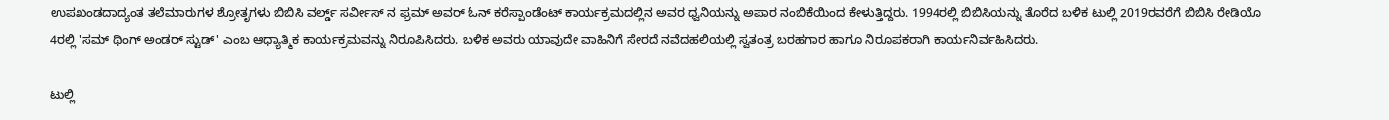ಉಪಖಂಡದಾದ್ಯಂತ ತಲೆಮಾರುಗಳ ಶ್ರೋತೃಗಳು ಬಿಬಿಸಿ ವರ್ಲ್ಡ್ ಸರ್ವೀಸ್ ನ ಫ್ರಮ್ ಅವರ್ ಓನ್ ಕರೆಸ್ಪಾಂಡೆಂಟ್ ಕಾರ್ಯಕ್ರಮದಲ್ಲಿನ ಅವರ ಧ್ವನಿಯನ್ನು ಅಪಾರ ನಂಬಿಕೆಯಿಂದ ಕೇಳುತ್ತಿದ್ದರು. 1994ರಲ್ಲಿ ಬಿಬಿಸಿಯನ್ನು ತೊರೆದ ಬಳಿಕ ಟುಲ್ಲಿ 2019ರವರೆಗೆ ಬಿಬಿಸಿ ರೇಡಿಯೊ 4ರಲ್ಲಿ 'ಸಮ್ ಥಿಂಗ್ ಅಂಡರ್ ಸ್ಟುಡ್' ಎಂಬ ಆಧ್ಯಾತ್ಮಿಕ ಕಾರ್ಯಕ್ರಮವನ್ನು ನಿರೂಪಿಸಿದರು. ಬಳಿಕ ಅವರು ಯಾವುದೇ ವಾಹಿನಿಗೆ ಸೇರದೆ ನವೆದಹಲಿಯಲ್ಲಿ ಸ್ವತಂತ್ರ ಬರಹಗಾರ ಹಾಗೂ ನಿರೂಪಕರಾಗಿ ಕಾರ್ಯನಿರ್ವಹಿಸಿದರು.

ಟುಲ್ಲಿ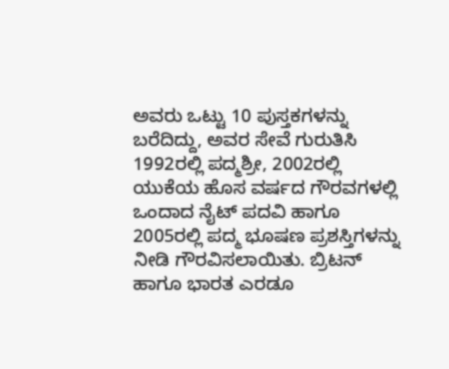ಅವರು ಒಟ್ಟು 10 ಪುಸ್ತಕಗಳನ್ನು ಬರೆದಿದ್ದು, ಅವರ ಸೇವೆ ಗುರುತಿಸಿ 1992ರಲ್ಲಿ ಪದ್ಮಶ್ರೀ, 2002ರಲ್ಲಿ ಯುಕೆಯ ಹೊಸ ವರ್ಷದ ಗೌರವಗಳಲ್ಲಿ ಒಂದಾದ ನೈಟ್ ಪದವಿ ಹಾಗೂ 2005ರಲ್ಲಿ ಪದ್ಮ ಭೂಷಣ ಪ್ರಶಸ್ತಿಗಳನ್ನು ನೀಡಿ ಗೌರವಿಸಲಾಯಿತು. ಬ್ರಿಟನ್ ಹಾಗೂ ಭಾರತ ಎರಡೂ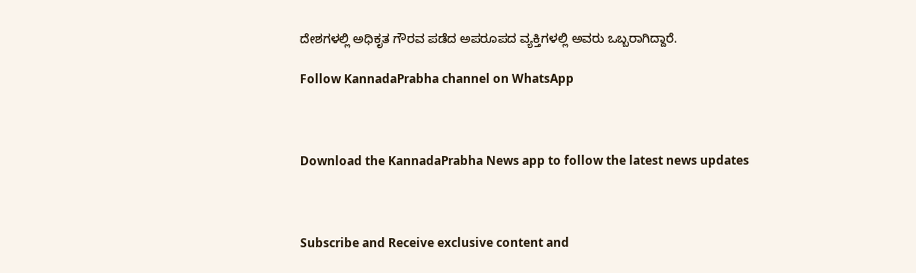ದೇಶಗಳಲ್ಲಿ ಅಧಿಕೃತ ಗೌರವ ಪಡೆದ ಅಪರೂಪದ ವ್ಯಕ್ತಿಗಳಲ್ಲಿ ಅವರು ಒಬ್ಬರಾಗಿದ್ದಾರೆ.

Follow KannadaPrabha channel on WhatsApp



Download the KannadaPrabha News app to follow the latest news updates



Subscribe and Receive exclusive content and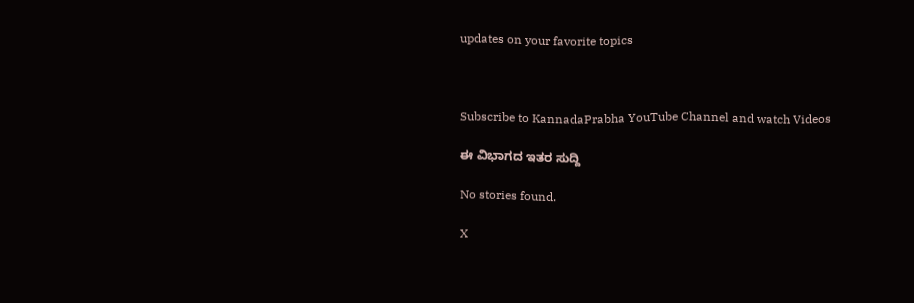updates on your favorite topics



Subscribe to KannadaPrabha YouTube Channel and watch Videos

ಈ ವಿಭಾಗದ ಇತರ ಸುದ್ದಿ

No stories found.

X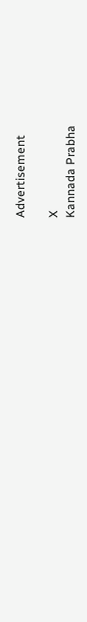Advertisement

X
Kannada Prabha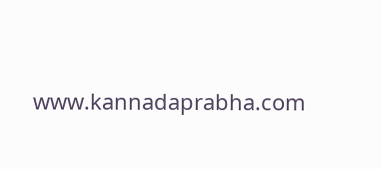www.kannadaprabha.com